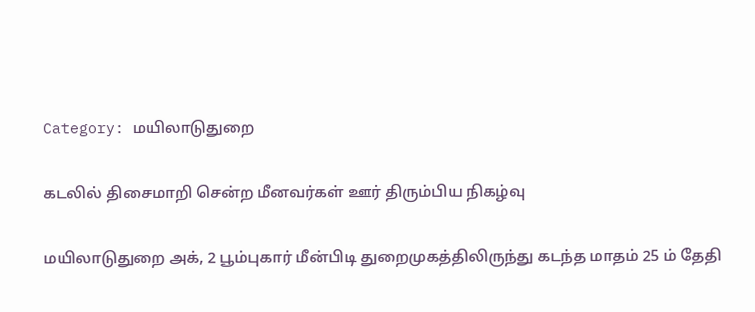Category: மயிலாடுதுறை

கடலில் திசைமாறி சென்ற மீனவர்கள் ஊர் திரும்பிய நிகழ்வு

மயிலாடுதுறை அக், 2 பூம்புகார் மீன்பிடி துறைமுகத்திலிருந்து கடந்த மாதம் 25 ம் தேதி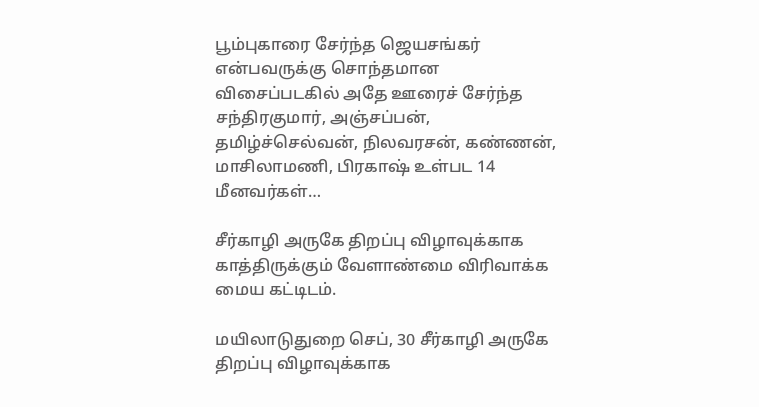பூம்புகாரை சேர்ந்த ஜெயசங்கர் என்பவருக்கு சொந்தமான விசைப்படகில் அதே ஊரைச் சேர்ந்த சந்திரகுமார், அஞ்சப்பன், தமிழ்ச்செல்வன், நிலவரசன், கண்ணன், மாசிலாமணி, பிரகாஷ் உள்பட 14 மீனவர்கள்…

சீர்காழி அருகே திறப்பு விழாவுக்காக காத்திருக்கும் வேளாண்மை விரிவாக்க மைய கட்டிடம்.

மயிலாடுதுறை செப், 30 சீர்காழி அருகே திறப்பு விழாவுக்காக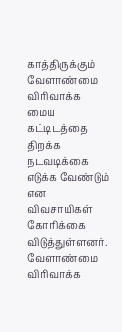காத்திருக்கும் வேளாண்மை விரிவாக்க மைய கட்டிடத்தை திறக்க நடவடிக்கை எடுக்க வேண்டும் என விவசாயிகள் கோரிக்கை விடுத்துள்ளனர். வேளாண்மை விரிவாக்க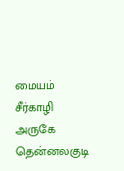மையம் சீர்காழி அருகே தென்னலகுடி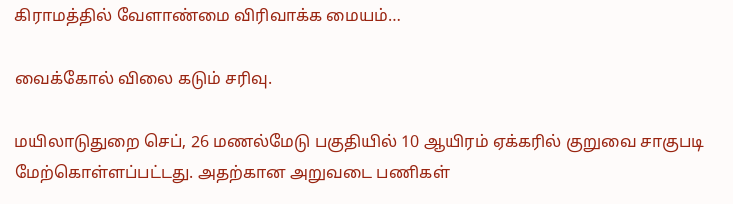கிராமத்தில் வேளாண்மை விரிவாக்க மையம்…

வைக்கோல் விலை கடும் சரிவு.

மயிலாடுதுறை செப், 26 மணல்மேடு பகுதியில் 10 ஆயிரம் ஏக்கரில் குறுவை சாகுபடி மேற்கொள்ளப்பட்டது. அதற்கான அறுவடை பணிகள்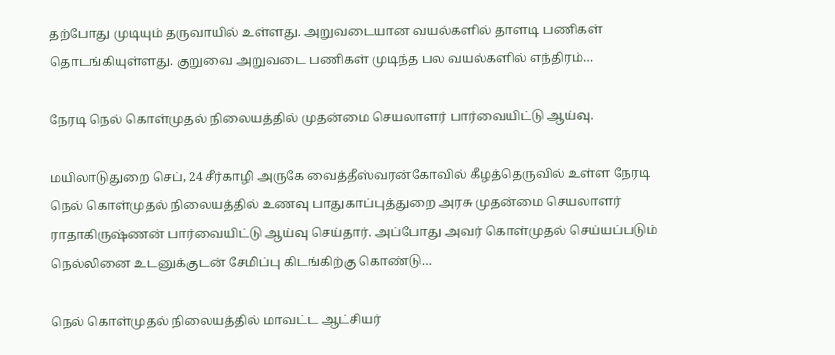தற்போது முடியும் தருவாயில் உள்ளது. அறுவடையான வயல்களில் தாளடி பணிகள் தொடங்கியுள்ளது. குறுவை அறுவடை பணிகள் முடிந்த பல வயல்களில் எந்திரம்…

நேரடி நெல் கொள்முதல் நிலையத்தில் முதன்மை செயலாளர் பார்வையிட்டு ஆய்வு.

மயிலாடுதுறை செப், 24 சீர்காழி அருகே வைத்தீஸ்வரன்கோவில் கீழத்தெருவில் உள்ள நேரடி நெல் கொள்முதல் நிலையத்தில் உணவு பாதுகாப்புத்துறை அரசு முதன்மை செயலாளர் ராதாகிருஷ்ணன் பார்வையிட்டு ஆய்வு செய்தார். அப்போது அவர் கொள்முதல் செய்யப்படும் நெல்லினை உடனுக்குடன் சேமிப்பு கிடங்கிற்கு கொண்டு…

நெல் கொள்முதல் நிலையத்தில் மாவட்ட ஆட்சியர்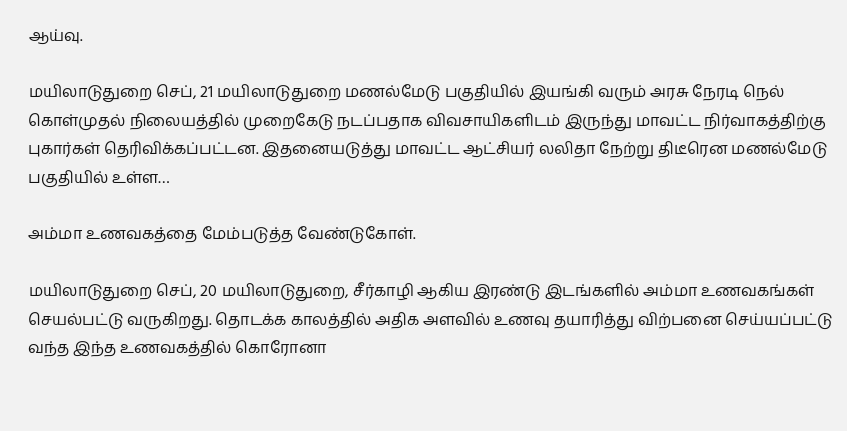ஆய்வு.

மயிலாடுதுறை செப், 21 மயிலாடுதுறை மணல்மேடு பகுதியில் இயங்கி வரும் அரசு நேரடி நெல் கொள்முதல் நிலையத்தில் முறைகேடு நடப்பதாக விவசாயிகளிடம் இருந்து மாவட்ட நிர்வாகத்திற்கு புகார்கள் தெரிவிக்கப்பட்டன. இதனையடுத்து மாவட்ட ஆட்சியர் லலிதா நேற்று திடீரென மணல்மேடு பகுதியில் உள்ள…

அம்மா உணவகத்தை மேம்படுத்த வேண்டுகோள்.

மயிலாடுதுறை செப், 20 மயிலாடுதுறை, சீர்காழி ஆகிய இரண்டு இடங்களில் அம்மா உணவகங்கள் செயல்பட்டு வருகிறது. தொடக்க காலத்தில் அதிக அளவில் உணவு தயாரித்து விற்பனை செய்யப்பட்டு வந்த இந்த உணவகத்தில் கொரோனா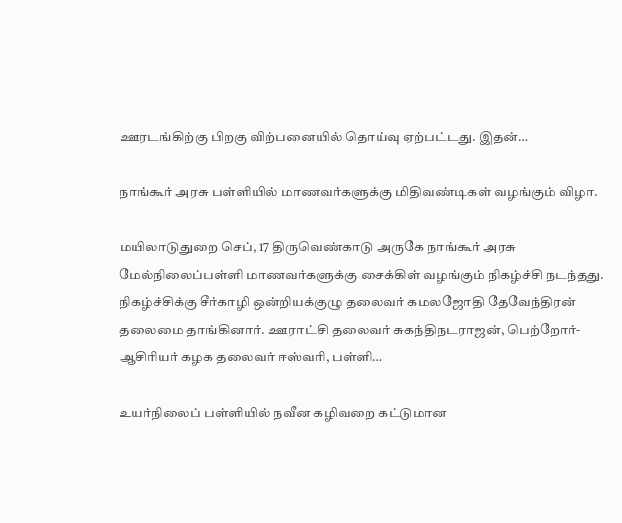ஊரடங்கிற்கு பிறகு விற்பனையில் தொய்வு ஏற்பட்டது. இதன்…

நாங்கூர் அரசு பள்ளியில் மாணவர்களுக்கு மிதிவண்டிகள் வழங்கும் விழா.

மயிலாடுதுறை செப், 17 திருவெண்காடு அருகே நாங்கூர் அரசு மேல்நிலைப்பள்ளி மாணவர்களுக்கு சைக்கிள் வழங்கும் நிகழ்ச்சி நடந்தது. நிகழ்ச்சிக்கு சீர்காழி ஒன்றியக்குழு தலைவர் கமலஜோதி தேவேந்திரன் தலைமை தாங்கினார். ஊராட்சி தலைவர் சுகந்திநடராஜன், பெற்றோர்- ஆசிரியர் கழக தலைவர் ஈஸ்வரி, பள்ளி…

உயர்நிலைப் பள்ளியில் நவீன கழிவறை கட்டுமான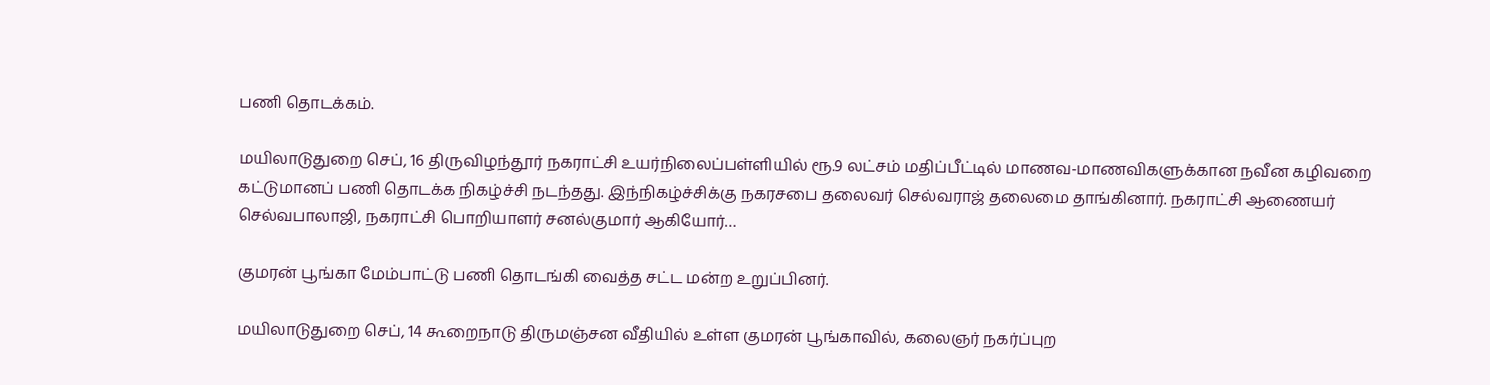பணி தொடக்கம்.

மயிலாடுதுறை செப், 16 திருவிழந்தூர் நகராட்சி உயர்நிலைப்பள்ளியில் ரூ.9 லட்சம் மதிப்பீட்டில் மாணவ-மாணவிகளுக்கான நவீன கழிவறை கட்டுமானப் பணி தொடக்க நிகழ்ச்சி நடந்தது. இந்நிகழ்ச்சிக்கு நகரசபை தலைவர் செல்வராஜ் தலைமை தாங்கினார். நகராட்சி ஆணையர் செல்வபாலாஜி, நகராட்சி பொறியாளர் சனல்குமார் ஆகியோர்…

குமரன் பூங்கா மேம்பாட்டு பணி தொடங்கி வைத்த சட்ட மன்ற உறுப்பினர்.

மயிலாடுதுறை செப், 14 கூறைநாடு திருமஞ்சன வீதியில் உள்ள குமரன் பூங்காவில், கலைஞர் நகர்ப்புற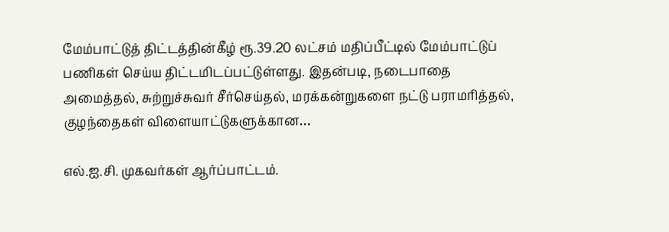மேம்பாட்டுத் திட்டத்தின்கீழ் ரூ.39.20 லட்சம் மதிப்பீட்டில் மேம்பாட்டுப் பணிகள் செய்ய திட்டமிடப்பட்டுள்ளது. இதன்படி, நடைபாதை அமைத்தல், சுற்றுச்சுவர் சீர்செய்தல், மரக்கன்றுகளை நட்டு பராமரித்தல், குழந்தைகள் விளையாட்டுகளுக்கான…

எல்.ஐ.சி. முகவர்கள் ஆர்ப்பாட்டம்.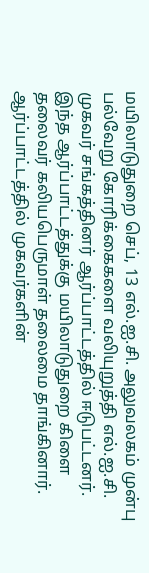மயிலாடுதுறை செப், 13 எல்.ஐ.சி. அலுவலகம் முன்பு பல்வேறு கோரிக்கைகளை வலியுறுத்தி எல்.ஐ.சி. முகவர் சங்கத்தினர் ஆர்ப்பாட்டத்தில் ஈடுபட்டனர். இந்த ஆர்ப்பாட்டத்துக்கு மயிலாடுதுறை கிளை தலைவர் கலியபெருமாள் தலைமை தாங்கினார். ஆர்ப்பாட்டத்தில் முகவர்களின்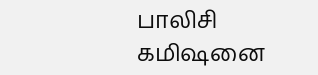பாலிசி கமிஷனை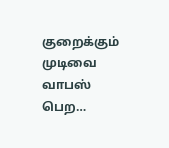குறைக்கும் முடிவை வாபஸ் பெற…